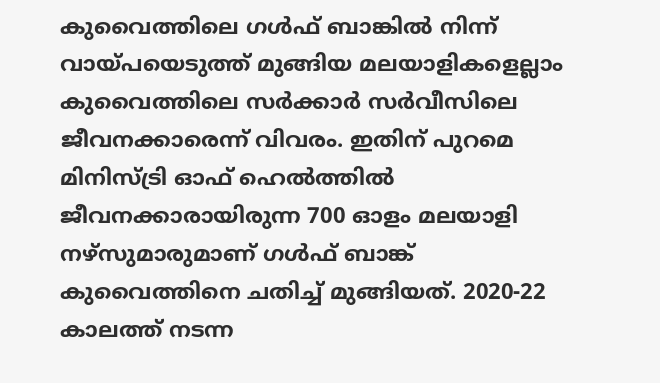കുവൈത്തിലെ ഗൾഫ് ബാങ്കിൽ നിന്ന് വായ്പയെടുത്ത് മുങ്ങിയ മലയാളികളെല്ലാം കുവൈത്തിലെ സർക്കാർ സർവീസിലെ ജീവനക്കാരെന്ന് വിവരം. ഇതിന് പുറമെ മിനിസ്ട്രി ഓഫ് ഹെൽത്തിൽ ജീവനക്കാരായിരുന്ന 700 ഓളം മലയാളി നഴ്സുമാരുമാണ് ഗൾഫ് ബാങ്ക് കുവൈത്തിനെ ചതിച്ച് മുങ്ങിയത്. 2020-22 കാലത്ത് നടന്ന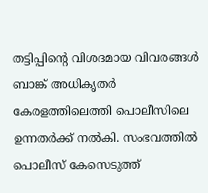തട്ടിപ്പിൻ്റെ വിശദമായ വിവരങ്ങൾ ബാങ്ക് അധികൃതർ കേരളത്തിലെത്തി പൊലീസിലെ ഉന്നതർക്ക് നൽകി. സംഭവത്തിൽ പൊലീസ് കേസെടുത്ത്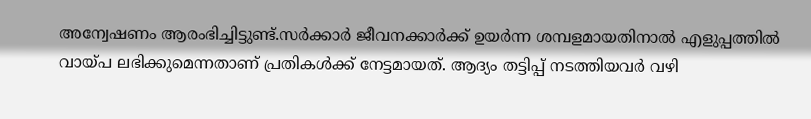അന്വേഷണം ആരംഭിച്ചിട്ടുണ്ട്.സർക്കാർ ജീവനക്കാർക്ക് ഉയർന്ന ശമ്പളമായതിനാൽ എളുപ്പത്തിൽ വായ്പ ലഭിക്കുമെന്നതാണ് പ്രതികൾക്ക് നേട്ടമായത്. ആദ്യം തട്ടിപ്പ് നടത്തിയവർ വഴി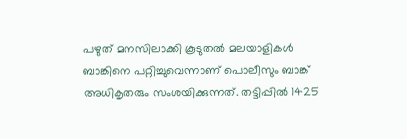പഴുത് മനസിലാക്കി കൂടുതൽ മലയാളികൾ ബാങ്കിനെ പറ്റിച്ചുവെന്നാണ് പൊലീസും ബാങ്ക് അധികൃതരും സംശയിക്കുന്നത്. തട്ടിപ്പിൽ 1425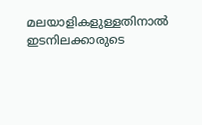മലയാളികളുള്ളതിനാൽ ഇടനിലക്കാരുടെ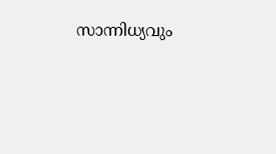സാന്നിധ്യവും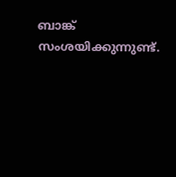ബാങ്ക് സംശയിക്കുന്നുണ്ട്.